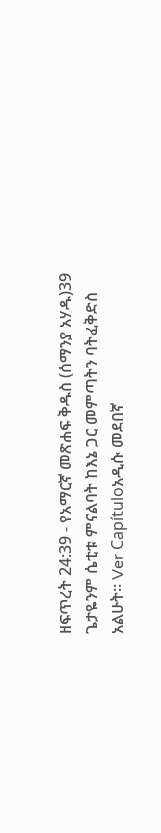ዘፍጥረት 24:39 - የአማርኛ መጽሐፍ ቅዱስ (ሰማንያ አሃዱ)39 ጌታዬንም ሴቲቱ ምናልባት ከእኔ ጋር መምጣትን ባትፈቅድስ አልሁት። Ver Capítuloአዲሱ መደበኛ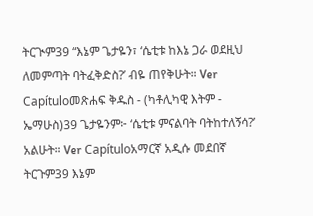ትርጒም39 “እኔም ጌታዬን፣ ‘ሴቲቱ ከእኔ ጋራ ወደዚህ ለመምጣት ባትፈቅድስ?’ ብዬ ጠየቅሁት። Ver Capítuloመጽሐፍ ቅዱስ - (ካቶሊካዊ እትም - ኤማሁስ)39 ጌታዬንም፦ ‘ሴቲቱ ምናልባት ባትከተለኝሳ?’ አልሁት። Ver Capítuloአማርኛ አዲሱ መደበኛ ትርጉም39 እኔም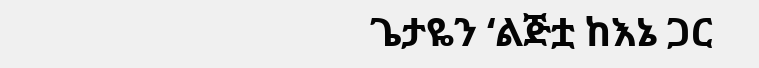ጌታዬን ‘ልጅቷ ከእኔ ጋር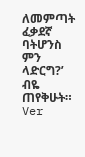ለመምጣት ፈቃደኛ ባትሆንስ ምን ላድርግ?’ ብዬ ጠየቅሁት። Ver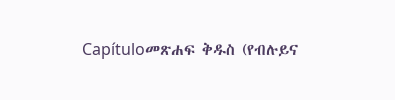Capítuloመጽሐፍ ቅዱስ (የብሉይና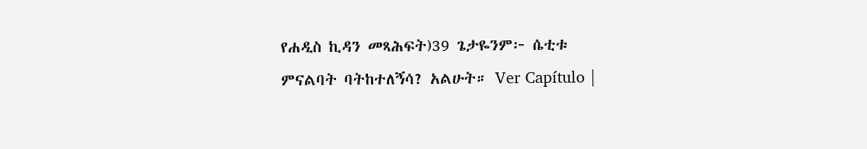የሐዲስ ኪዳን መጻሕፍት)39 ጌታዬንም፦ ሴቲቱ ምናልባት ባትከተለኝሳ? አልሁት። Ver Capítulo |